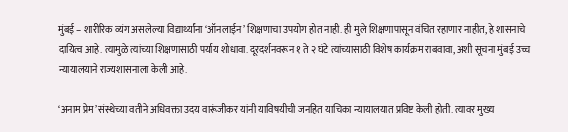मुंबई – शारीरिक व्यंग असलेल्या विद्यार्थ्यांना ‘ऑनलाईन’ शिक्षणाचा उपयोग होत नाही. ही मुले शिक्षणापासून वंचित रहाणार नाहीत, हे शासनाचे दायित्व आहे. त्यामुळे त्यांच्या शिक्षणासाठी पर्याय शोधावा. दूरदर्शनवरून १ ते २ घंटे त्यांच्यासाठी विशेष कार्यक्रम राबवावा, अशी सूचना मुंबई उच्च न्यायालयाने राज्यशासनाला केली आहे.

‘अनाम प्रेम’ संस्थेच्या वतीने अधिवक्ता उदय वारूंजीकर यांनी याविषयीची जनहित याचिका न्यायालयात प्रविष्ट केली होती. त्यावर मुख्य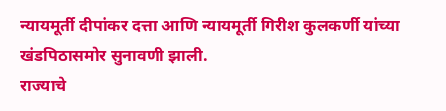न्यायमूर्ती दीपांकर दत्ता आणि न्यायमूर्ती गिरीश कुलकर्णी यांच्या खंडपिठासमोर सुनावणी झाली.
राज्याचे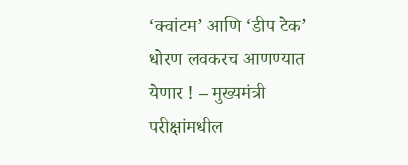‘क्वांटम’ आणि ‘डीप टेक’ धोरण लवकरच आणण्यात येणार ! – मुख्यमंत्री
परीक्षांमधील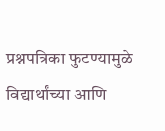प्रश्नपत्रिका फुटण्यामुळे विद्यार्थांच्या आणि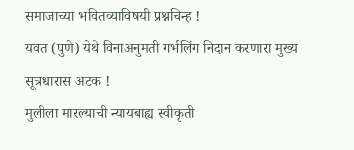समाजाच्या भवितव्याविषयी प्रश्नचिन्ह !
यवत (पुणे) येथे विनाअनुमती गर्भलिंग निदान करणारा मुख्य सूत्रधारास अटक !
मुलीला मारल्याची न्यायबाह्य स्वीकृती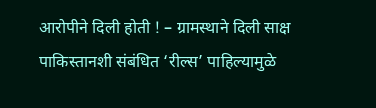आरोपीने दिली होती ! – ग्रामस्थाने दिली साक्ष
पाकिस्तानशी संबंधित ‘रील्स’ पाहिल्यामुळे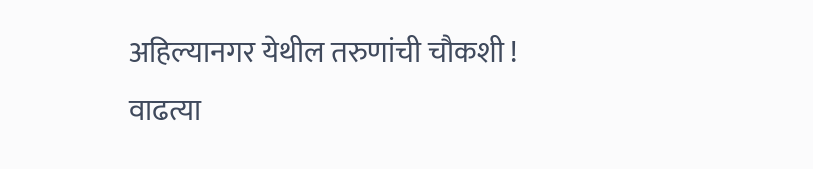अहिल्यानगर येथील तरुणांची चौकशी !
वाढत्या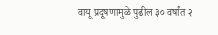वायू प्रदूषणामुळे पुढील ३० वर्षांत २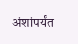अंशांपर्यंत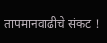तापमानवाढीचे संकट !